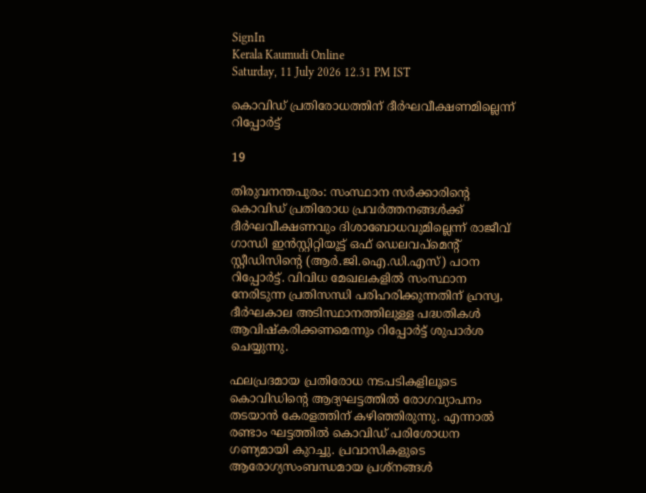SignIn
Kerala Kaumudi Online
Saturday, 11 July 2026 12.31 PM IST

കൊവിഡ് പ്രതിരോധത്തിന് ദീർഘവീക്ഷണമില്ലെന്ന് റിപ്പോർട്ട്

19

തിരുവനന്തപുരം: സംസ്ഥാന സർക്കാരിന്റെ കൊവിഡ് പ്രതിരോധ പ്രവർത്തനങ്ങൾക്ക് ദീർഘവീക്ഷണവും ദിശാബോധവുമില്ലെന്ന് രാജീവ് ഗാന്ധി ഇൻസ്റ്റിറ്റിയൂട്ട് ഒഫ് ഡെലവപ്‌മെന്റ് സ്റ്റീഡിസിന്റെ (ആർ.ജി.ഐ.ഡി.എസ്) പഠന റിപ്പോർട്ട്. വിവിധ മേഖലകളിൽ സംസ്ഥാന നേരിടുന്ന പ്രതിസന്ധി പരിഹരിക്കുന്നതിന് ഹ്രസ്വ, ദീർഘകാല അടിസ്ഥാനത്തിലുള്ള പദ്ധതികൾ ആവിഷ്‌കരിക്കണമെന്നും റിപ്പോർട്ട് ശുപാർശ ചെയ്യുന്നു.

ഫലപ്രദമായ പ്രതിരോധ നടപടികളിലൂടെ കൊവിഡിന്റെ ആദ്യഘട്ടത്തിൽ രോഗവ്യാപനം തടയാൻ കേരളത്തിന് കഴിഞ്ഞിരുന്നു. എന്നാൽ രണ്ടാം ഘട്ടത്തിൽ കൊവിഡ് പരിശോധന ഗണ്യമായി കുറച്ചു. പ്രവാസികളുടെ ആരോഗ്യസംബന്ധമായ പ്രശ്നങ്ങൾ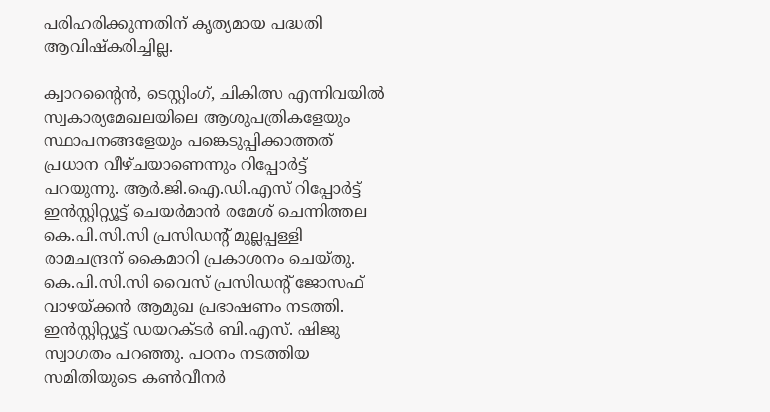പരിഹരിക്കുന്നതിന് കൃത്യമായ പദ്ധതി ആവിഷ്‌കരിച്ചില്ല.

ക്വാറന്റൈൻ, ടെസ്റ്റിംഗ്, ചികിത്സ എന്നിവയിൽ സ്വകാര്യമേഖലയിലെ ആശുപത്രികളേയും സ്ഥാപനങ്ങളേയും പങ്കെടുപ്പിക്കാത്തത് പ്രധാന വീഴ്ചയാണെന്നും റിപ്പോർട്ട് പറയുന്നു. ആർ.ജി.ഐ.ഡി.എസ് റിപ്പോർട്ട് ഇൻസ്റ്റിറ്റ്യൂട്ട് ചെയർമാൻ രമേശ് ചെന്നിത്തല കെ.പി.സി.സി പ്രസിഡന്റ് മുല്ലപ്പള്ളി രാമചന്ദ്രന് കൈമാറി പ്രകാശനം ചെയ്തു.
കെ.പി.സി.സി വൈസ് പ്രസിഡന്റ് ജോസഫ് വാഴയ്ക്കൻ ആമുഖ പ്രഭാഷണം നടത്തി. ഇൻസ്റ്റിറ്റ്യൂട്ട് ഡയറക്ടർ ബി.എസ്. ഷിജു സ്വാഗതം പറഞ്ഞു. പഠനം നടത്തിയ സമിതിയുടെ കൺവീനർ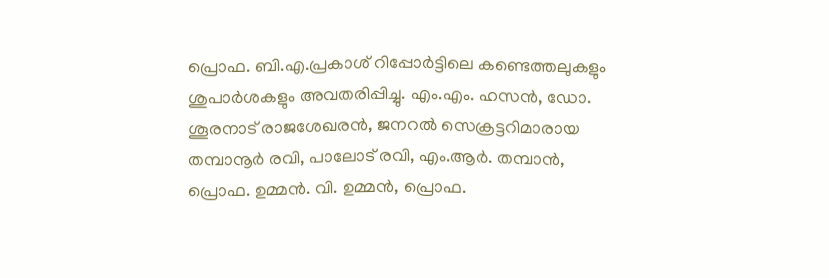പ്രൊഫ. ബി.എ.പ്രകാശ് റിപ്പോർട്ടിലെ കണ്ടെത്തലുകളും ശുപാർശകളും അവതരിപ്പിച്ചു. എം.എം. ഹസൻ, ഡോ. ശൂരനാട് രാജശേഖരൻ, ജനറൽ സെക്രട്ടറിമാരായ തമ്പാനൂർ രവി, പാലോട് രവി, എം.ആർ. തമ്പാൻ, പ്രൊഫ. ഉമ്മൻ. വി. ഉമ്മൻ, പ്രൊഫ.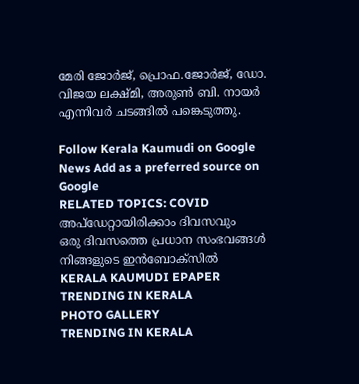മേരി ജോർജ്, പ്രൊഫ.ജോർജ്, ഡോ. വിജയ ലക്ഷ്മി, അരുൺ ബി. നായർ എന്നിവർ ചടങ്ങിൽ പങ്കെടുത്തു.

Follow Kerala Kaumudi on Google News Add as a preferred source on Google
RELATED TOPICS: COVID
അപ്ഡേറ്റായിരിക്കാം ദിവസവും
ഒരു ദിവസത്തെ പ്രധാന സംഭവങ്ങൾ നിങ്ങളുടെ ഇൻബോക്സിൽ
KERALA KAUMUDI EPAPER
TRENDING IN KERALA
PHOTO GALLERY
TRENDING IN KERALA